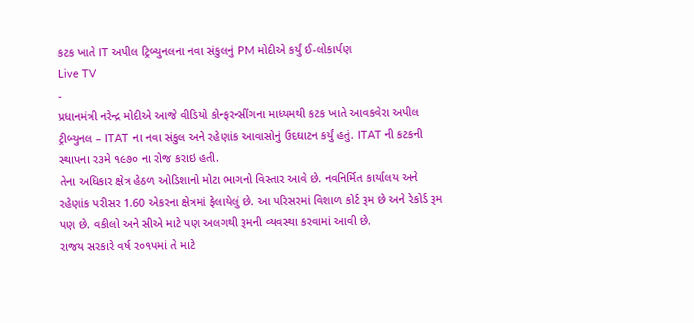કટક ખાતે IT અપીલ ટ્રિબ્યુનલના નવા સંકુલનું PM મોદીએ કર્યું ઈ-લોકાર્પણ
Live TV
-
પ્રધાનમંત્રી નરેન્દ્ર મોદીએ આજે વીડિયો કોન્ફરન્સીંગના માધ્યમથી કટક ખાતે આવકવેરા અપીલ ટ્રીબ્યુનલ – ITAT ના નવા સંકુલ અને રહેણાંક આવાસોનું ઉદઘાટન કર્યું હતું. ITAT ની કટકની સ્થાપના ર૩મે ૧૯૭૦ ના રોજ કરાઇ હતી.
તેના અધિકાર ક્ષેત્ર હેઠળ ઓડિશાનો મોટા ભાગનો વિસ્તાર આવે છે. નવનિર્મિત કાર્યાલય અને રહેણાંક પરીસર 1.60 એકરના ક્ષેત્રમાં ફેલાયેલું છે. આ પરિસરમાં વિશાળ કોર્ટ રૂમ છે અને રેકોર્ડ રૂમ પણ છે. વકીલો અને સીએ માટે પણ અલગથી રૂમની વ્યવસ્થા કરવામાં આવી છે.
રાજય સરકારે વર્ષ ર૦૧પમાં તે માટે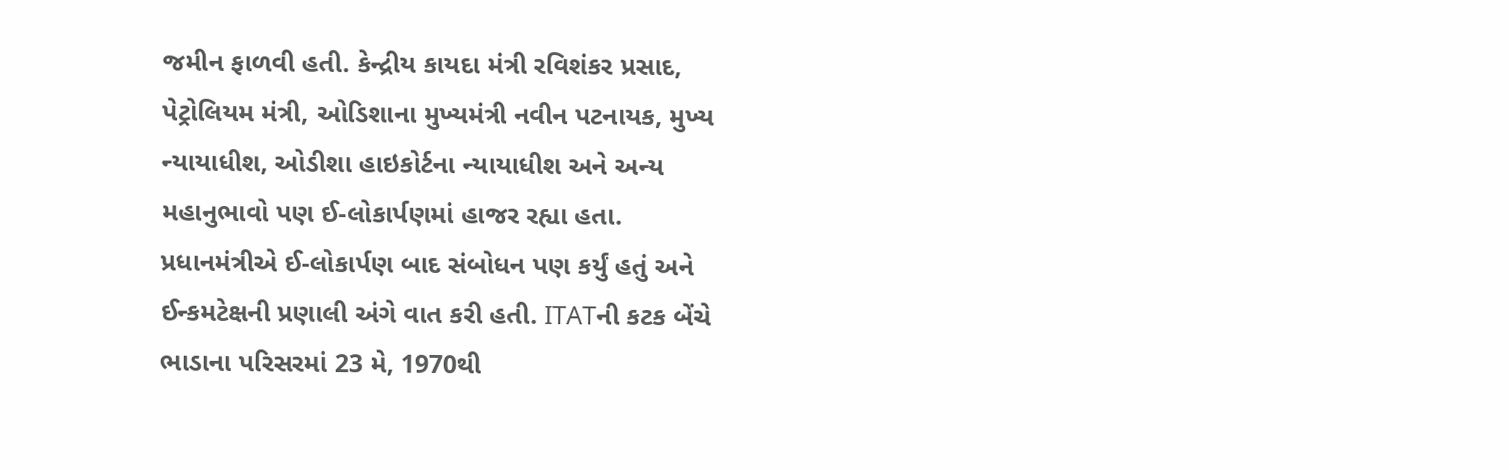જમીન ફાળવી હતી. કેન્દ્રીય કાયદા મંત્રી રવિશંકર પ્રસાદ, પેટ્રોલિયમ મંત્રી, ઓડિશાના મુખ્યમંત્રી નવીન પટનાયક, મુખ્ય ન્યાયાધીશ, ઓડીશા હાઇકોર્ટના ન્યાયાધીશ અને અન્ય મહાનુભાવો પણ ઈ-લોકાર્પણમાં હાજર રહ્યા હતા.
પ્રધાનમંત્રીએ ઈ-લોકાર્પણ બાદ સંબોધન પણ કર્યું હતું અને ઈન્કમટેક્ષની પ્રણાલી અંગે વાત કરી હતી. ITATની કટક બેંચે ભાડાના પરિસરમાં 23 મે, 1970થી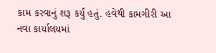કામ કરવાનું શરૂ કર્યું હતું. હવેથી કામગીરી આ નવા કાર્યાલયમાં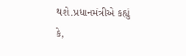થશે.પ્રધાનમંત્રીએ કહ્યું કે,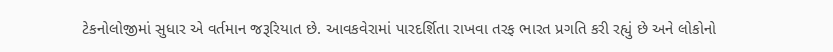ટેકનોલોજીમાં સુધાર એ વર્તમાન જરૂરિયાત છે. આવકવેરામાં પારદર્શિતા રાખવા તરફ ભારત પ્રગતિ કરી રહ્યું છે અને લોકોનો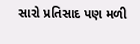સારો પ્રતિસાદ પણ મળી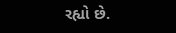રહ્યો છે.